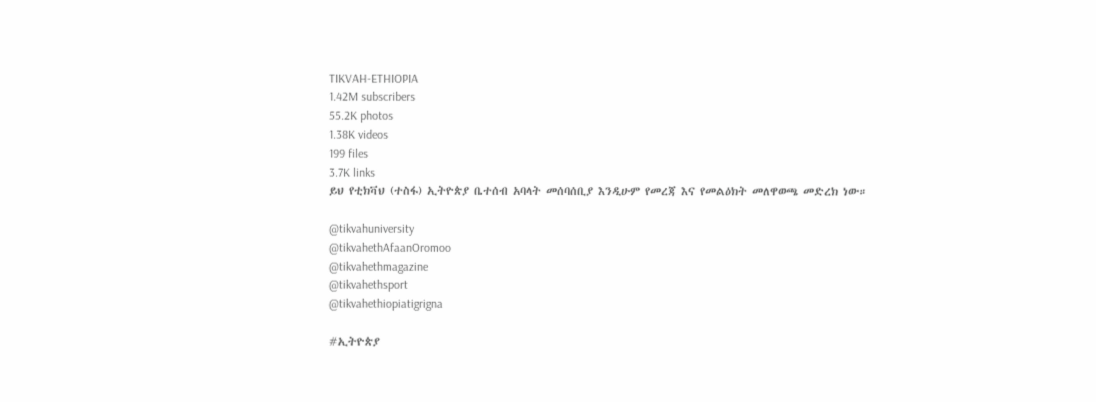TIKVAH-ETHIOPIA
1.42M subscribers
55.2K photos
1.38K videos
199 files
3.7K links
ይህ የቲክቫህ (ተስፋ) ኢትዮጵያ ቤተሰብ አባላት መሰባሰቢያ እንዲሁም የመረጃ እና የመልዕክት መለዋወጫ መድረክ ነው።

@tikvahuniversity
@tikvahethAfaanOromoo
@tikvahethmagazine
@tikvahethsport
@tikvahethiopiatigrigna

#ኢትዮጵያ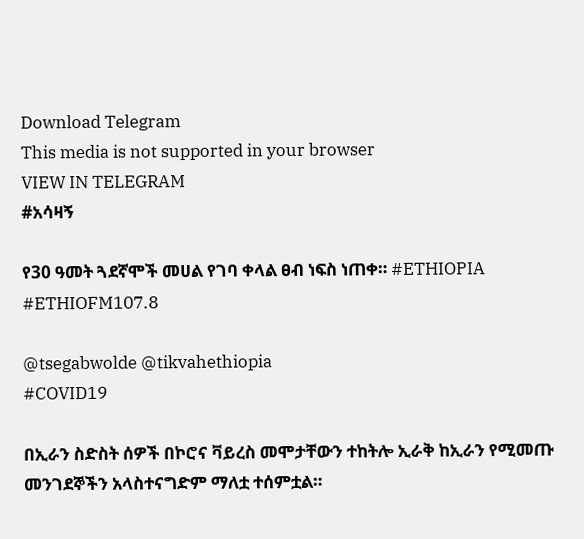Download Telegram
This media is not supported in your browser
VIEW IN TELEGRAM
#አሳዛኝ

የ30 ዓመት ጓደኛሞች መሀል የገባ ቀላል ፀብ ነፍስ ነጠቀ። #ETHIOPIA #ETHIOFM107.8

@tsegabwolde @tikvahethiopia
#COVID19

በኢራን ስድስት ሰዎች በኮሮና ቫይረስ መሞታቸውን ተከትሎ ኢራቅ ከኢራን የሚመጡ መንገደኞችን አላስተናግድም ማለቷ ተሰምቷል።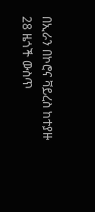በኢራን በኮሮና ቫይረስ ከተያዙ 28 ዜጎች ውስጥ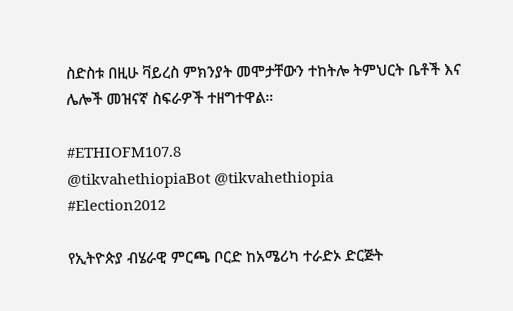ስድስቱ በዚሁ ቫይረስ ምክንያት መሞታቸውን ተከትሎ ትምህርት ቤቶች እና ሌሎች መዝናኛ ስፍራዎች ተዘግተዋል።

#ETHIOFM107.8
@tikvahethiopiaBot @tikvahethiopia
#Election2012

የኢትዮጵያ ብሄራዊ ምርጫ ቦርድ ከአሜሪካ ተራድኦ ድርጅት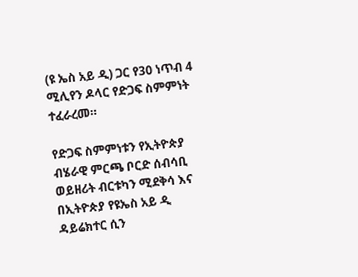(ዩ ኤስ አይ ዲ) ጋር የ30 ነጥብ 4 ሚሊየን ዶላር የድጋፍ ስምምነት ተፈራረመ።

የድጋፍ ስምምነቱን የኢትዮጵያ ብሄራዊ ምርጫ ቦርድ ሰብሳቢ ወይዘሪት ብርቱካን ሚደቅሳ እና በኢትዮጵያ የዩኤስ አይ ዲ ዳይሬክተር ሲን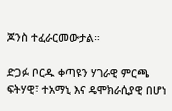ጆንስ ተፈራርመውታል።

ድጋፉ ቦርዱ ቀጣዩን ሃገራዊ ምርጫ ፍትሃዊ፣ ተአማኒ እና ዴሞክራሲያዊ በሆነ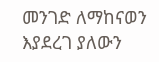መንገድ ለማከናወን እያደረገ ያለውን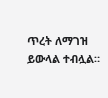ጥረት ለማገዝ ይውላል ተብሏል።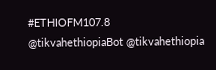#ETHIOFM107.8
@tikvahethiopiaBot @tikvahethiopia